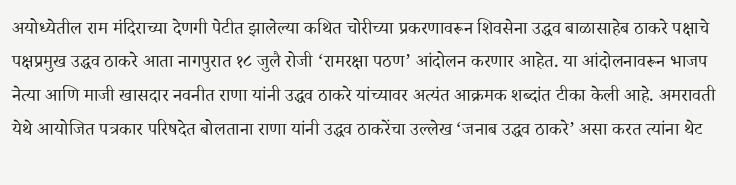अयोध्येतील राम मंदिराच्या देणगी पेटीत झालेल्या कथित चोरीच्या प्रकरणावरून शिवसेना उद्धव बाळासाहेब ठाकरे पक्षाचे पक्षप्रमुख उद्धव ठाकरे आता नागपुरात १८ जुलै रोजी ‘रामरक्षा पठण’ आंदोलन करणार आहेत. या आंदोलनावरून भाजप नेत्या आणि माजी खासदार नवनीत राणा यांनी उद्धव ठाकरे यांच्यावर अत्यंत आक्रमक शब्दांत टीका केली आहे. अमरावती येथे आयोजित पत्रकार परिषदेत बोलताना राणा यांनी उद्धव ठाकरेंचा उल्लेख ‘जनाब उद्धव ठाकरे’ असा करत त्यांना थेट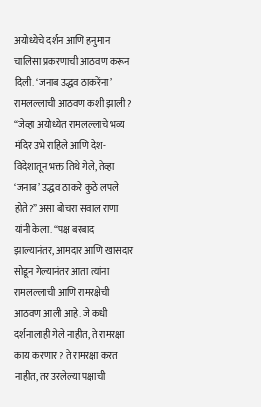अयोध्येचे दर्शन आणि हनुमान चालिसा प्रकरणाची आठवण करून दिली. ‘जनाब उद्धव ठाकरेंना’ रामलल्लाची आठवण कशी झाली? “जेव्हा अयोध्येत रामलल्लाचे भव्य मंदिर उभे राहिले आणि देश-विदेशातून भक्त तिथे गेले, तेव्हा ‘जनाब’ उद्धव ठाकरे कुठे लपले होते?” असा बोचरा सवाल राणा यांनी केला. “पक्ष बरबाद झाल्यानंतर, आमदार आणि खासदार सोडून गेल्यानंतर आता त्यांना रामलल्लाची आणि रामरक्षेची आठवण आली आहे. जे कधी दर्शनालाही गेले नाहीत, ते रामरक्षा काय करणार? ते रामरक्षा करत नाहीत, तर उरलेल्या पक्षाची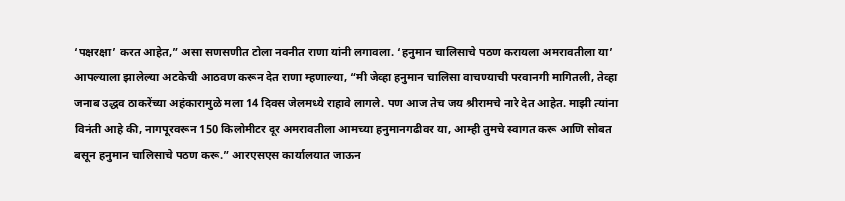‘पक्षरक्षा’ करत आहेत,” असा सणसणीत टोला नवनीत राणा यांनी लगावला. ‘हनुमान चालिसाचे पठण करायला अमरावतीला या’ आपल्याला झालेल्या अटकेची आठवण करून देत राणा म्हणाल्या, “मी जेव्हा हनुमान चालिसा वाचण्याची परवानगी मागितली, तेव्हा जनाब उद्धव ठाकरेंच्या अहंकारामुळे मला 14 दिवस जेलमध्ये राहावे लागले. पण आज तेच जय श्रीरामचे नारे देत आहेत. माझी त्यांना विनंती आहे की, नागपूरवरून 150 किलोमीटर दूर अमरावतीला आमच्या हनुमानगढीवर या, आम्ही तुमचे स्वागत करू आणि सोबत बसून हनुमान चालिसाचे पठण करू.” आरएसएस कार्यालयात जाऊन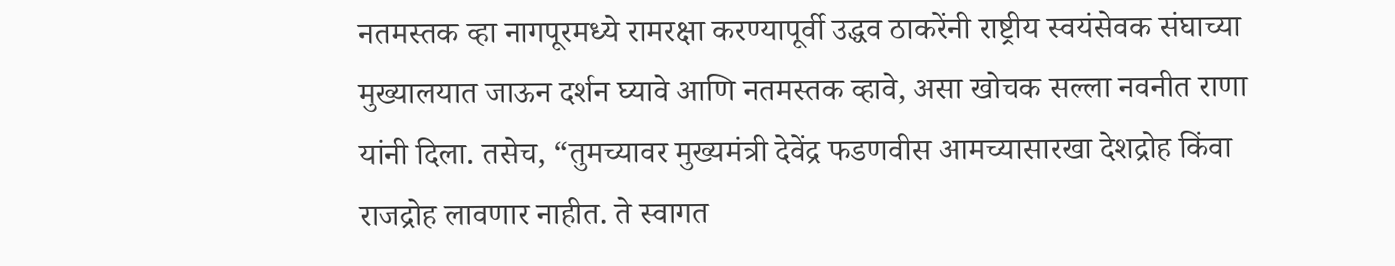नतमस्तक व्हा नागपूरमध्ये रामरक्षा करण्यापूर्वी उद्धव ठाकरेंनी राष्ट्रीय स्वयंसेवक संघाच्या मुख्यालयात जाऊन दर्शन घ्यावे आणि नतमस्तक व्हावे, असा खोचक सल्ला नवनीत राणा यांनी दिला. तसेच, “तुमच्यावर मुख्यमंत्री देवेंद्र फडणवीस आमच्यासारखा देशद्रोह किंवा राजद्रोह लावणार नाहीत. ते स्वागत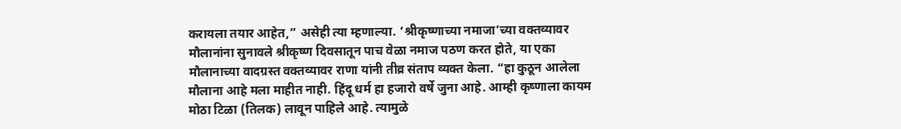करायला तयार आहेत,” असेही त्या म्हणाल्या. ‘श्रीकृष्णाच्या नमाजा’च्या वक्तव्यावर मौलानांना सुनावले श्रीकृष्ण दिवसातून पाच वेळा नमाज पठण करत होते, या एका मौलानाच्या वादग्रस्त वक्तव्यावर राणा यांनी तीव्र संताप व्यक्त केला. “हा कुठून आलेला मौलाना आहे मला माहीत नाही. हिंदू धर्म हा हजारो वर्षे जुना आहे. आम्ही कृष्णाला कायम मोठा टिळा (तिलक) लावून पाहिले आहे. त्यामुळे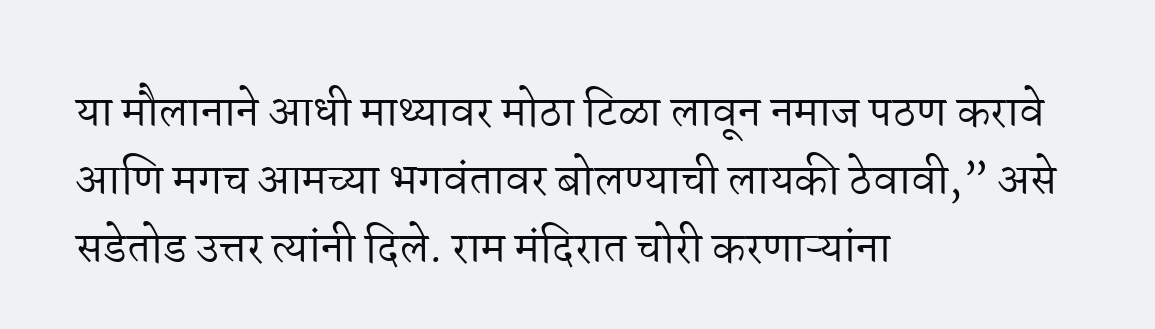या मौलानाने आधी माथ्यावर मोठा टिळा लावून नमाज पठण करावे आणि मगच आमच्या भगवंतावर बोलण्याची लायकी ठेवावी,” असे सडेतोड उत्तर त्यांनी दिले. राम मंदिरात चोरी करणाऱ्यांना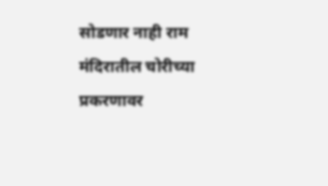सोडणार नाही राम मंदिरातील चोरीच्या प्रकरणावर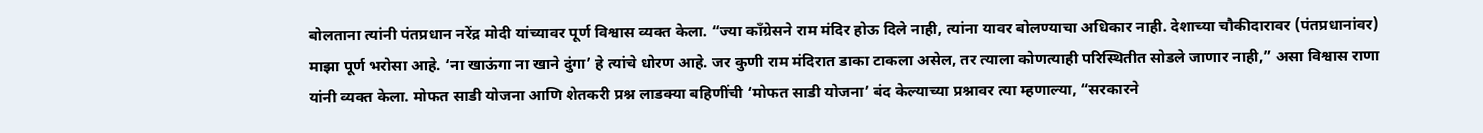बोलताना त्यांनी पंतप्रधान नरेंद्र मोदी यांच्यावर पूर्ण विश्वास व्यक्त केला. “ज्या काँग्रेसने राम मंदिर होऊ दिले नाही, त्यांना यावर बोलण्याचा अधिकार नाही. देशाच्या चौकीदारावर (पंतप्रधानांवर) माझा पूर्ण भरोसा आहे. ‘ना खाऊंगा ना खाने दुंगा’ हे त्यांचे धोरण आहे. जर कुणी राम मंदिरात डाका टाकला असेल, तर त्याला कोणत्याही परिस्थितीत सोडले जाणार नाही,” असा विश्वास राणा यांनी व्यक्त केला. मोफत साडी योजना आणि शेतकरी प्रश्न लाडक्या बहिणींची ‘मोफत साडी योजना’ बंद केल्याच्या प्रश्नावर त्या म्हणाल्या, “सरकारने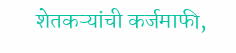शेतकऱ्यांची कर्जमाफी,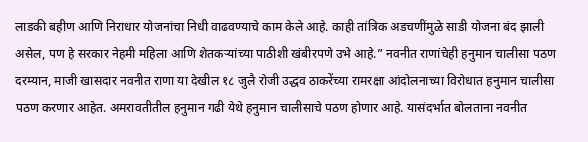लाडकी बहीण आणि निराधार योजनांचा निधी वाढवण्याचे काम केले आहे. काही तांत्रिक अडचणींमुळे साडी योजना बंद झाली असेल, पण हे सरकार नेहमी महिला आणि शेतकऱ्यांच्या पाठीशी खंबीरपणे उभे आहे.” नवनीत राणांचेही हनुमान चालीसा पठण दरम्यान, माजी खासदार नवनीत राणा या देखील १८ जुलै रोजी उद्धव ठाकरेंच्या रामरक्षा आंदोलनाच्या विरोधात हनुमान चालीसा पठण करणार आहेत. अमरावतीतील हनुमान गढी येथे हनुमान चालीसाचे पठण होणार आहे. यासंदर्भात बोलताना नवनीत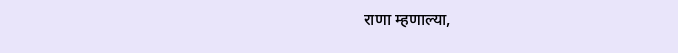राणा म्हणाल्या,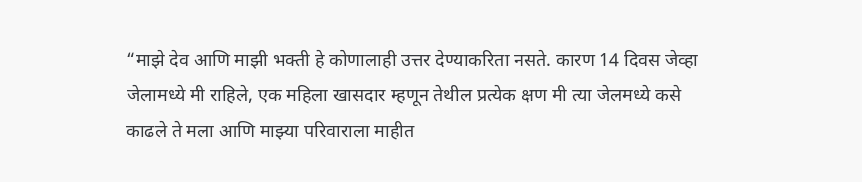“माझे देव आणि माझी भक्ती हे कोणालाही उत्तर देण्याकरिता नसते. कारण 14 दिवस जेव्हा जेलामध्ये मी राहिले, एक महिला खासदार म्हणून तेथील प्रत्येक क्षण मी त्या जेलमध्ये कसे काढले ते मला आणि माझ्या परिवाराला माहीत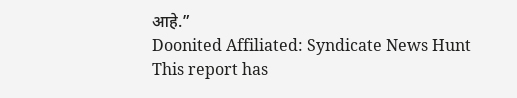आहे.”
Doonited Affiliated: Syndicate News Hunt
This report has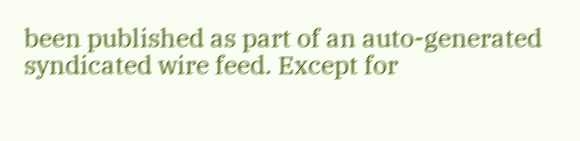been published as part of an auto-generated syndicated wire feed. Except for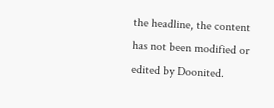the headline, the content has not been modified or edited by Doonited.